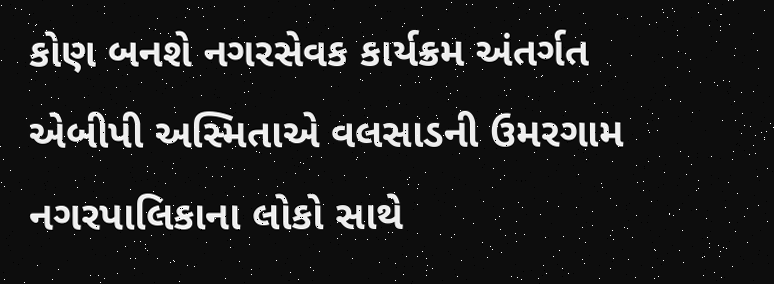કોણ બનશે નગરસેવક કાર્યક્રમ અંતર્ગત એબીપી અસ્મિતાએ વલસાડની ઉમરગામ નગરપાલિકાના લોકો સાથે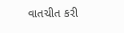વાતચીત કરી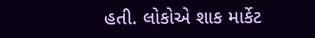હતી. લોકોએ શાક માર્કેટ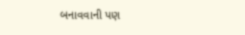બનાવવાની પણ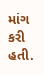માંગ કરી હતી.